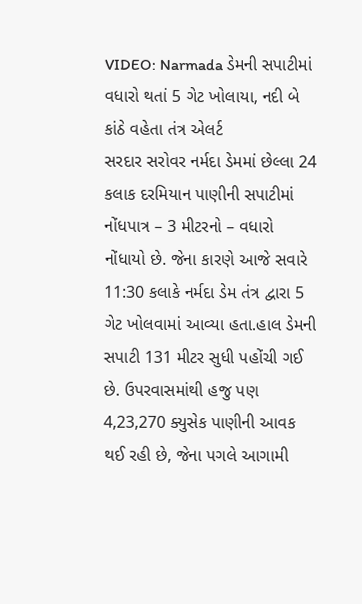VIDEO: Narmada ડેમની સપાટીમાં વધારો થતાં 5 ગેટ ખોલાયા, નદી બે કાંઠે વહેતા તંત્ર એલર્ટ
સરદાર સરોવર નર્મદા ડેમમાં છેલ્લા 24 કલાક દરમિયાન પાણીની સપાટીમાં નોંધપાત્ર – 3 મીટરનો – વધારો નોંધાયો છે. જેના કારણે આજે સવારે 11:30 કલાકે નર્મદા ડેમ તંત્ર દ્વારા 5 ગેટ ખોલવામાં આવ્યા હતા.હાલ ડેમની સપાટી 131 મીટર સુધી પહોંચી ગઈ છે. ઉપરવાસમાંથી હજુ પણ 4,23,270 ક્યુસેક પાણીની આવક થઈ રહી છે, જેના પગલે આગામી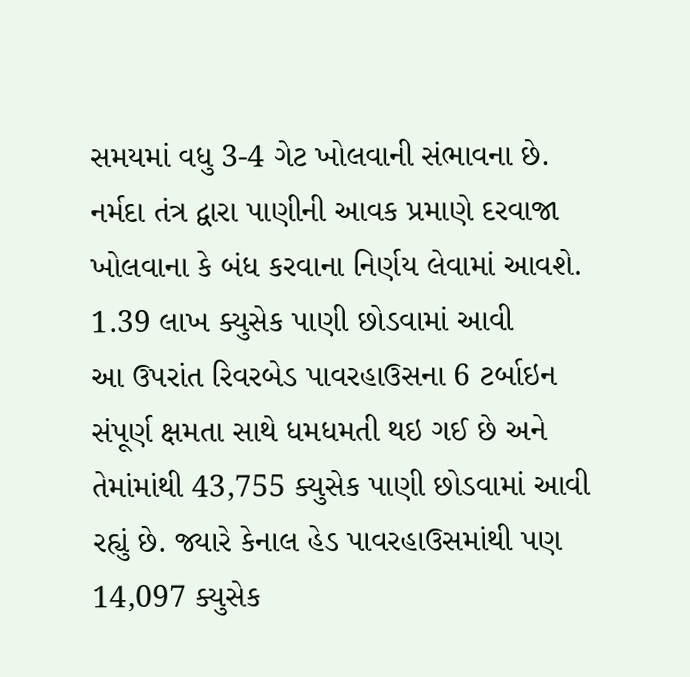સમયમાં વધુ 3-4 ગેટ ખોલવાની સંભાવના છે. નર્મદા તંત્ર દ્વારા પાણીની આવક પ્રમાણે દરવાજા ખોલવાના કે બંધ કરવાના નિર્ણય લેવામાં આવશે.
1.39 લાખ ક્યુસેક પાણી છોડવામાં આવી
આ ઉપરાંત રિવરબેડ પાવરહાઉસના 6 ટર્બાઇન સંપૂર્ણ ક્ષમતા સાથે ધમધમતી થઇ ગઈ છે અને તેમાંમાંથી 43,755 ક્યુસેક પાણી છોડવામાં આવી રહ્યું છે. જ્યારે કેનાલ હેડ પાવરહાઉસમાંથી પણ 14,097 ક્યુસેક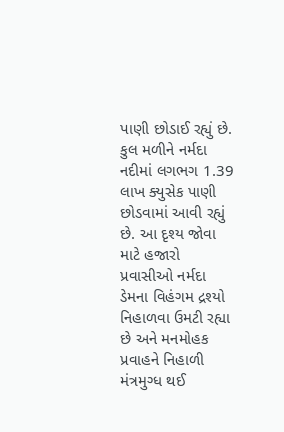પાણી છોડાઈ રહ્યું છે. કુલ મળીને નર્મદા નદીમાં લગભગ 1.39 લાખ ક્યુસેક પાણી છોડવામાં આવી રહ્યું છે. આ દૃશ્ય જોવા માટે હજારો પ્રવાસીઓ નર્મદા ડેમના વિહંગમ દ્રશ્યો નિહાળવા ઉમટી રહ્યા છે અને મનમોહક પ્રવાહને નિહાળી મંત્રમુગ્ધ થઈ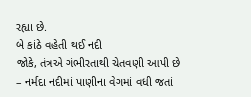રહ્યા છે.
બે કાંઠે વહેતી થઈ નદી
જોકે, તંત્રએ ગંભીરતાથી ચેતવણી આપી છે – નર્મદા નદીમાં પાણીના વેગમાં વધી જતાં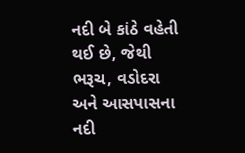નદી બે કાંઠે વહેતી થઈ છે, જેથી ભરૂચ, વડોદરા અને આસપાસના નદી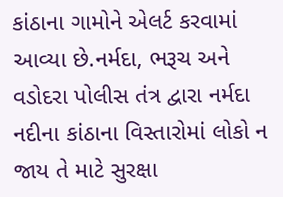કાંઠાના ગામોને એલર્ટ કરવામાં આવ્યા છે.નર્મદા, ભરૂચ અને વડોદરા પોલીસ તંત્ર દ્વારા નર્મદા નદીના કાંઠાના વિસ્તારોમાં લોકો ન જાય તે માટે સુરક્ષા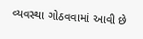વ્યવસ્થા ગોઠવવામાં આવી છે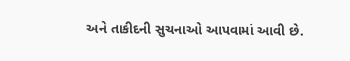અને તાકીદની સુચનાઓ આપવામાં આવી છે.